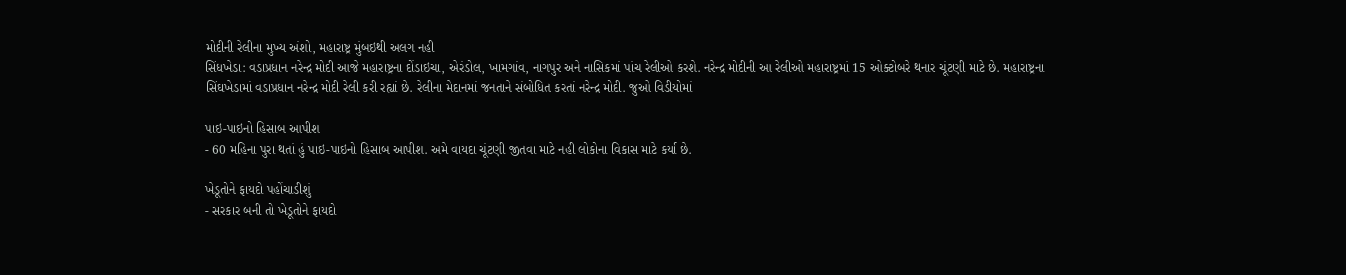મોદીની રેલીના મુખ્ય અંશો, મહારાષ્ટ્ર મુંબઇથી અલગ નહી
સિંધખેડા: વડાપ્રધાન નરેન્દ્ર મોદી આજે મહારાષ્ટ્રના દોંડાઇચા, એરંડોલ, ખામગાંવ, નાગપુર અને નાસિકમાં પાંચ રેલીઓ કરશે. નરેન્દ્ર મોદીની આ રેલીઓ મહારાષ્ટ્રમાં 15 ઓક્ટોબરે થનાર ચૂંટણી માટે છે. મહારાષ્ટ્રના સિંઘખેડામાં વડાપ્રધાન નરેન્દ્ર મોદી રેલી કરી રહ્યાં છે. રેલીના મેદાનમાં જનતાને સંબોધિત કરતાં નરેન્દ્ર મોદી. જુઓ વિડીયોમાં

પાઇ-પાઇનો હિસાબ આપીશ
- 60 મહિના પુરા થતાં હું પાઇ-પાઇનો હિસાબ આપીશ. અમે વાયદા ચૂંટણી જીતવા માટે નહી લોકોના વિકાસ માટે કર્યા છે.

ખેડૂતોને ફાયદો પહોંચાડીશું
- સરકાર બની તો ખેડૂતોને ફાયદો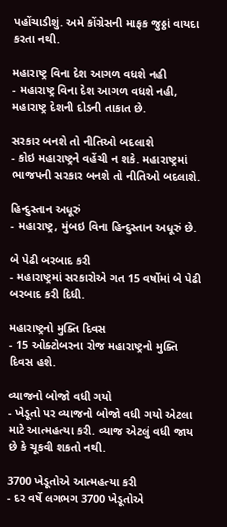પહોંચાડીશું. અમે કોંગ્રેસની માફક જુઠ્ઠાં વાયદા કરતા નથી.

મહારાષ્ટ્ર વિના દેશ આગળ વધશે નહી
- મહારાષ્ટ્ર વિના દેશ આગળ વધશે નહી, મહારાષ્ટ્ર દેશની દોડની તાકાત છે.

સરકાર બનશે તો નીતિઓ બદલાશે
- કોઇ મહારાષ્ટ્રને વહેંચી ન શકે. મહારાષ્ટ્રમાં ભાજપની સરકાર બનશે તો નીતિઓ બદલાશે.

હિન્દુસ્તાન અધૂરું
- મહારાષ્ટ્ર, મુંબઇ વિના હિન્દુસ્તાન અધૂરું છે.

બે પેઢી બરબાદ કરી
- મહારાષ્ટ્રમાં સરકારોએ ગત 15 વર્ષોમાં બે પેઢી બરબાદ કરી દિધી.

મહારાષ્ટ્રનો મુક્તિ દિવસ
- 15 ઓક્ટોબરના રોજ મહારાષ્ટ્રનો મુક્તિ દિવસ હશે.

વ્યાજનો બોજો વધી ગયો
- ખેડૂતો પર વ્યાજનો બોજો વધી ગયો એટલા માટે આત્મહત્યા કરી. વ્યાજ એટલું વધી જાય છે કે ચૂકવી શકતો નથી.

3700 ખેડૂતોએ આત્મહત્યા કરી
- દર વર્ષે લગભગ 3700 ખેડૂતોએ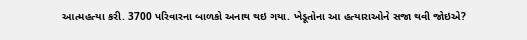આત્મહત્યા કરી. 3700 પરિવારના બાળકો અનાથ થઇ ગયા. ખેડૂતોના આ હત્યારાઓને સજા થવી જોઇએ?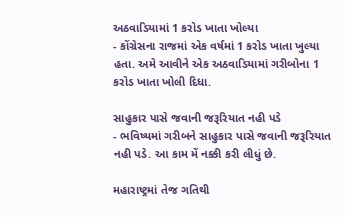અઠવાડિયામાં 1 કરોડ ખાતા ખોલ્યા
- કોંગ્રેસના રાજમાં એક વર્ષમાં 1 કરોડ ખાતા ખુલ્યા હતા. અમે આવીને એક અઠવાડિયામાં ગરીબોના 1 કરોડ ખાતા ખોલી દિધા.

સાહુકાર પાસે જવાની જરૂરિયાત નહી પડે
- ભવિષ્યમાં ગરીબને સાહુકાર પાસે જવાની જરૂરિયાત નહી પડે. આ કામ મેં નક્કી કરી લીધું છે.

મહારાષ્ટ્રમાં તેજ ગતિથી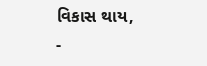વિકાસ થાય,
-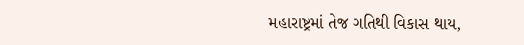મહારાષ્ટ્રમાં તેજ ગતિથી વિકાસ થાય,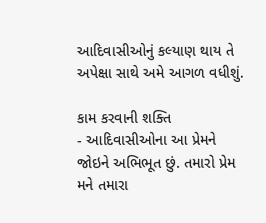આદિવાસીઓનું કલ્યાણ થાય તે અપેક્ષા સાથે અમે આગળ વધીશું.

કામ કરવાની શક્તિ
- આદિવાસીઓના આ પ્રેમને જોઇને અભિભૂત છું. તમારો પ્રેમ મને તમારા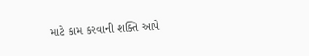માટે કામ કરવાની શક્તિ આપે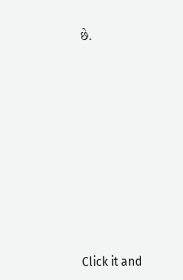છે.












Click it and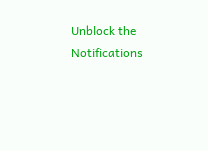Unblock the Notifications